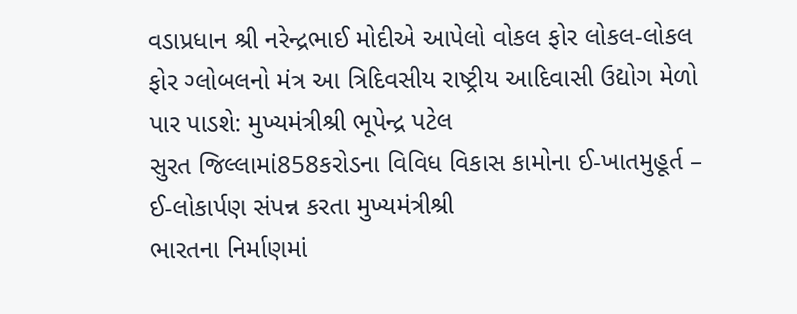વડાપ્રધાન શ્રી નરેન્દ્રભાઈ મોદીએ આપેલો વોકલ ફોર લોકલ-લોકલ ફોર ગ્લોબલનો મંત્ર આ ત્રિદિવસીય રાષ્ટ્રીય આદિવાસી ઉદ્યોગ મેળો પાર પાડશે: મુખ્યમંત્રીશ્રી ભૂપેન્દ્ર પટેલ
સુરત જિલ્લામાં858કરોડના વિવિધ વિકાસ કામોના ઈ-ખાતમુહૂર્ત – ઈ-લોકાર્પણ સંપન્ન કરતા મુખ્યમંત્રીશ્રી
ભારતના નિર્માણમાં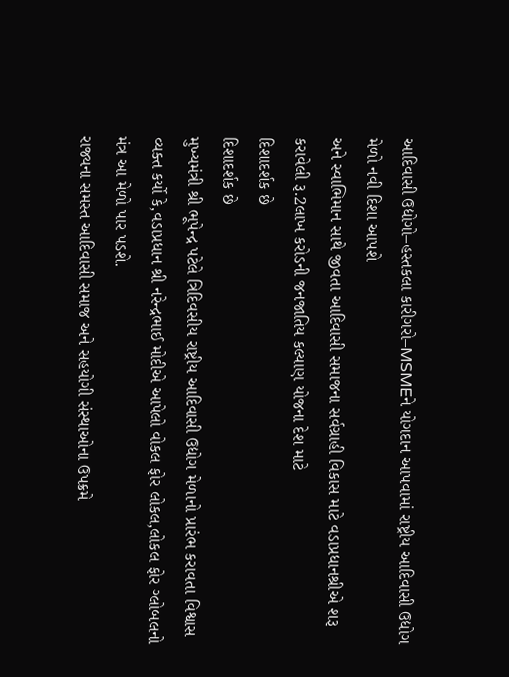આદિવાસી ઉદ્યોગો–હસ્તકલા કારીગરો–MSMEને યોગદાન આપવામાં રાષ્ટ્રીય આદિવાસી ઉદ્યોગ મેળો નવી દિશા આપશે
અને સ્વાભિમાન સાથે જીવતા આદિવાસી સમાજના સર્વગ્રાહી વિકાસ માટે વડાપ્રધાનશ્રીએ શરૂ કરાવેલી રૂ.2લાખ કરોડની જનજાતિય કલ્યાણ યોજના દેશ માટે
દિશાદર્શક છે
દિશાદર્શક છે
મુખ્યમંત્રી શ્રી ભૂપેન્દ્ર પટેલે ત્રિદિવસીય રાષ્ટ્રીય આદિવાસી ઉદ્યોગ મેળાનો પ્રારંભ કરાવતા વિશ્વાસ વ્યક્ત કર્યો કે,વડાપ્રધાન શ્રી નરેન્દ્રભાઈ મોદીએ આપેલો વોકલ ફોર લોકલ,લોકલ ફોર ગ્લોબલનો મંત્ર આ મેળો પાર પડશે.
રાજ્યના સમસ્ત આદિવાસી સમાજ અને સહયોગી સંસ્થાઓના ઉપક્રમે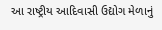આ રાષ્ટ્રીય આદિવાસી ઉદ્યોગ મેળાનું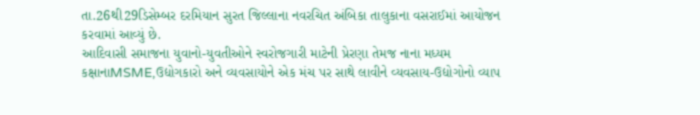તા.26થી29ડિસેમ્બર દરમિયાન સુરત જિલ્લાના નવરચિત અંબિકા તાલુકાના વસરાઈમાં આયોજન કરવામાં આવ્યું છે.
આદિવાસી સમાજના યુવાનો-યુવતીઓને સ્વરોજગારી માટેની પ્રેરણા તેમજ નાના મધ્યમ કક્ષાનાMSME,ઉદ્યોગકારો અને વ્યવસાયોને એક મંચ પર સાથે લાવીને વ્યવસાય-ઉદ્યોગોનો વ્યાપ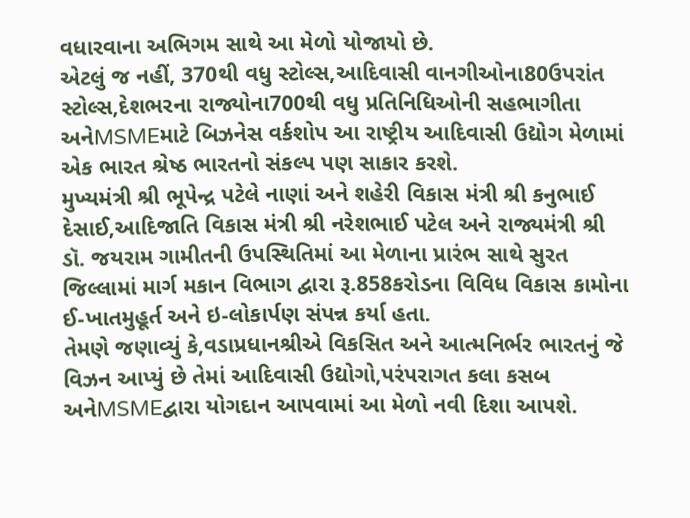વધારવાના અભિગમ સાથે આ મેળો યોજાયો છે.
એટલું જ નહીં, 370થી વધુ સ્ટોલ્સ,આદિવાસી વાનગીઓના80ઉપરાંત સ્ટોલ્સ,દેશભરના રાજ્યોના700થી વધુ પ્રતિનિધિઓની સહભાગીતા અનેMSMEમાટે બિઝનેસ વર્કશોપ આ રાષ્ટ્રીય આદિવાસી ઉદ્યોગ મેળામાં એક ભારત શ્રેષ્ઠ ભારતનો સંકલ્પ પણ સાકાર કરશે.
મુખ્યમંત્રી શ્રી ભૂપેન્દ્ર પટેલે નાણાં અને શહેરી વિકાસ મંત્રી શ્રી કનુભાઈ દેસાઈ,આદિજાતિ વિકાસ મંત્રી શ્રી નરેશભાઈ પટેલ અને રાજ્યમંત્રી શ્રી ડૉ. જયરામ ગામીતની ઉપસ્થિતિમાં આ મેળાના પ્રારંભ સાથે સુરત જિલ્લામાં માર્ગ મકાન વિભાગ દ્વારા રૂ.858કરોડના વિવિધ વિકાસ કામોના ઈ-ખાતમુહૂર્ત અને ઇ-લોકાર્પણ સંપન્ન કર્યા હતા.
તેમણે જણાવ્યું કે,વડાપ્રધાનશ્રીએ વિકસિત અને આત્મનિર્ભર ભારતનું જે વિઝન આપ્યું છે તેમાં આદિવાસી ઉદ્યોગો,પરંપરાગત કલા કસબ અનેMSMEદ્વારા યોગદાન આપવામાં આ મેળો નવી દિશા આપશે.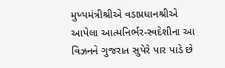મુખ્યમંત્રીશ્રીએ વડાપ્રધાનશ્રીએ આપેલા આત્મનિર્ભર-સ્વદેશીના આ વિઝનને ગુજરાત સુપેરે પાર પાડે છે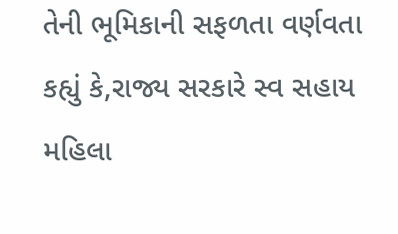તેની ભૂમિકાની સફળતા વર્ણવતા કહ્યું કે,રાજ્ય સરકારે સ્વ સહાય મહિલા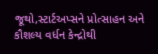જૂથો,સ્ટાર્ટઅપ્સને પ્રોત્સાહન અને કૌશલ્ય વર્ધન કેન્દ્રોથી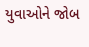યુવાઓને જોબ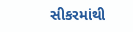સીકરમાંથી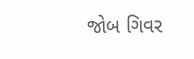જોબ ગિવર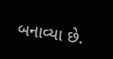બનાવ્યા છે.